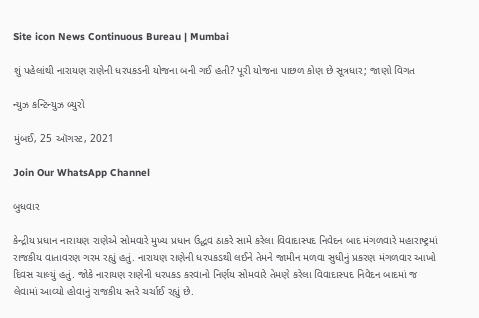Site icon News Continuous Bureau | Mumbai

શું પહેલાંથી નારાયણ રાણેની ધરપકડની યોજના બની ગઈ હતી? પૂરી યોજના પાછળ કોણ છે સૂત્રધાર; જાણો વિગત

ન્યુઝ કન્ટિન્યુઝ બ્યુરો

મુંબઈ, 25 ઑગસ્ટ, 2021

Join Our WhatsApp Channel

બુધવાર

કેન્દ્રીય પ્રધાન નારાયણ રાણેએ સોમવારે મુખ્ય પ્રધાન ઉદ્ધવ ઠાકરે સામે કરેલા વિવાદાસ્પદ નિવેદન બાદ મંગળવારે મહારાષ્ટ્રમાં રાજકીય વાતાવરણ ગરમ રહ્યું હતું. નારાયણ રાણેની ધરપકડથી લઈને તેમને જામીન મળવા સુધીનું પ્રકરણ મંગળવાર આખો દિવસ ચાલ્યું હતું. જોકે નારાયણ રાણેની ધરપકડ કરવાનો નિર્ણય સોમવારે તેમણે કરેલા વિવાદાસ્પદ નિવેદન બાદમાં જ લેવામાં આવ્યો હોવાનું રાજકીય સ્તરે ચર્ચાઈ રહ્યું છે.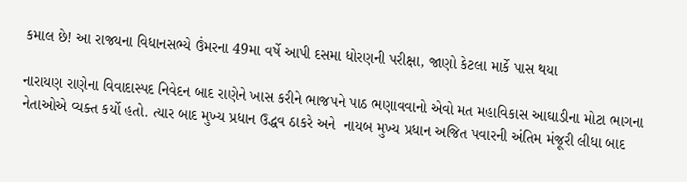કમાલ છે! આ રાજ્યના વિધાનસભ્યે ઉંમરના 49મા વર્ષે આપી દસમા ધોરણની પરીક્ષા, જાણો કેટલા માર્કે પાસ થયા

નારાયણ રાણેના વિવાદાસ્પદ નિવેદન બાદ રાણેને ખાસ કરીને ભાજપને પાઠ ભણાવવાનો એવો મત મહાવિકાસ આઘાડીના મોટા ભાગના નેતાઓએ વ્યક્ત કર્યો હતો. ત્યાર બાદ મુખ્ય પ્રધાન ઉદ્ધવ ઠાકરે અને  નાયબ મુખ્ય પ્રધાન અજિત પવારની અંતિમ મંજૂરી લીધા બાદ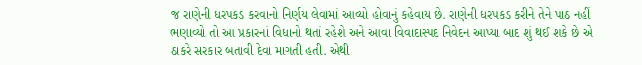જ રાણેની ધરપકડ કરવાનો નિર્ણય લેવામાં આવ્યો હોવાનું કહેવાય છે. રાણેની ધરપકડ કરીને તેને પાઠ નહીં ભણાવ્યો તો આ પ્રકારનાં વિધાનો થતાં રહેશે અને આવા વિવાદાસ્પદ નિવેદન આપ્યા બાદ શું થઈ શકે છે એ ઠાકરે સરકાર બતાવી દેવા માગતી હતી. એથી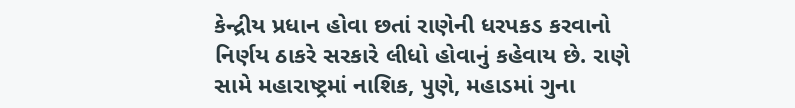કેન્દ્રીય પ્રધાન હોવા છતાં રાણેની ધરપકડ કરવાનો નિર્ણય ઠાકરે સરકારે લીધો હોવાનું કહેવાય છે. રાણે સામે મહારાષ્ટ્રમાં નાશિક, પુણે, મહાડમાં ગુના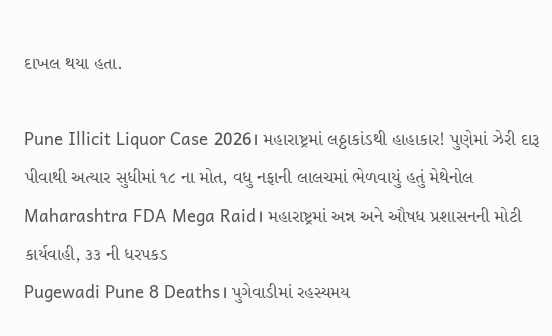દાખલ થયા હતા.

Pune Illicit Liquor Case 2026। મહારાષ્ટ્રમાં લઠ્ઠાકાંડથી હાહાકાર! પુણેમાં ઝેરી દારૂ પીવાથી અત્યાર સુધીમાં ૧૮ ના મોત, વધુ નફાની લાલચમાં ભેળવાયું હતું મેથેનોલ
Maharashtra FDA Mega Raid। મહારાષ્ટ્રમાં અન્ન અને ઔષધ પ્રશાસનની મોટી કાર્યવાહી, ૩૩ ની ધરપકડ
Pugewadi Pune 8 Deaths। પુગેવાડીમાં રહસ્યમય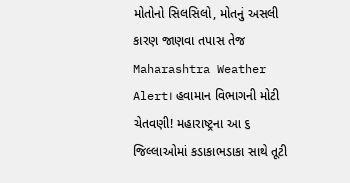મોતોનો સિલસિલો, મોતનું અસલી કારણ જાણવા તપાસ તેજ
Maharashtra Weather Alert। હવામાન વિભાગની મોટી ચેતવણી! મહારાષ્ટ્રના આ ૬ જિલ્લાઓમાં કડાકાભડાકા સાથે તૂટી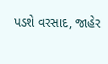પડશે વરસાદ, જાહેર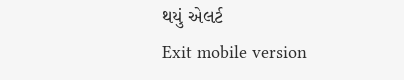થયું એલર્ટ
Exit mobile version